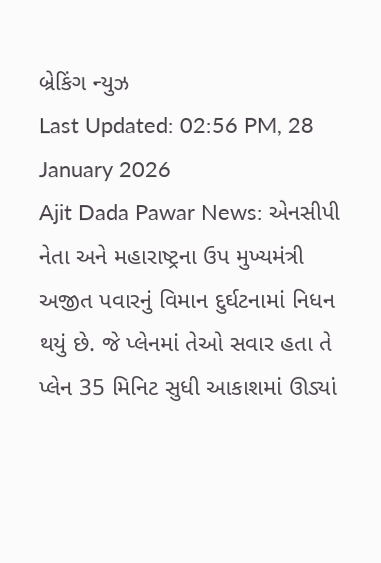બ્રેકિંગ ન્યુઝ
Last Updated: 02:56 PM, 28 January 2026
Ajit Dada Pawar News: એનસીપી નેતા અને મહારાષ્ટ્રના ઉપ મુખ્યમંત્રી અજીત પવારનું વિમાન દુર્ઘટનામાં નિધન થયું છે. જે પ્લેનમાં તેઓ સવાર હતા તે પ્લેન 35 મિનિટ સુધી આકાશમાં ઊડ્યાં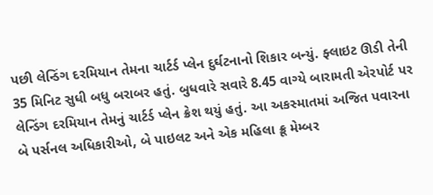પછી લેન્ડિંગ દરમિયાન તેમના ચાર્ટર્ડ પ્લેન દુર્ઘટનાનો શિકાર બન્યું. ફ્લાઇટ ઊડી તેની 35 મિનિટ સુધી બધુ બરાબર હતું. બુધવારે સવારે 8.45 વાગ્યે બારામતી એરપોર્ટ પર લેન્ડિંગ દરમિયાન તેમનું ચાર્ટર્ડ પ્લેન ક્રેશ થયું હતું. આ અકસ્માતમાં અજિત પવારના બે પર્સનલ અધિકારીઓ, બે પાઇલટ અને એક મહિલા ક્રૂ મેમ્બર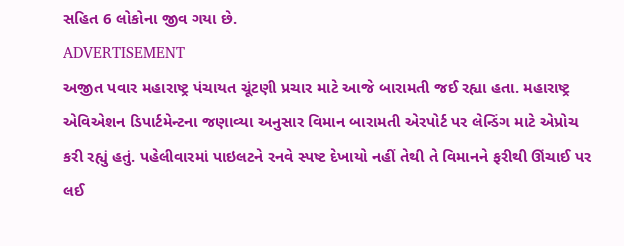સહિત 6 લોકોના જીવ ગયા છે.
ADVERTISEMENT
અજીત પવાર મહારાષ્ટ્ર પંચાયત ચૂંટણી પ્રચાર માટે આજે બારામતી જઈ રહ્યા હતા. મહારાષ્ટ્ર એવિએશન ડિપાર્ટમેન્ટના જણાવ્યા અનુસાર વિમાન બારામતી એરપોર્ટ પર લેન્ડિંગ માટે એપ્રોચ કરી રહ્યું હતું. પહેલીવારમાં પાઇલટને રનવે સ્પષ્ટ દેખાયો નહીં તેથી તે વિમાનને ફરીથી ઊંચાઈ પર લઈ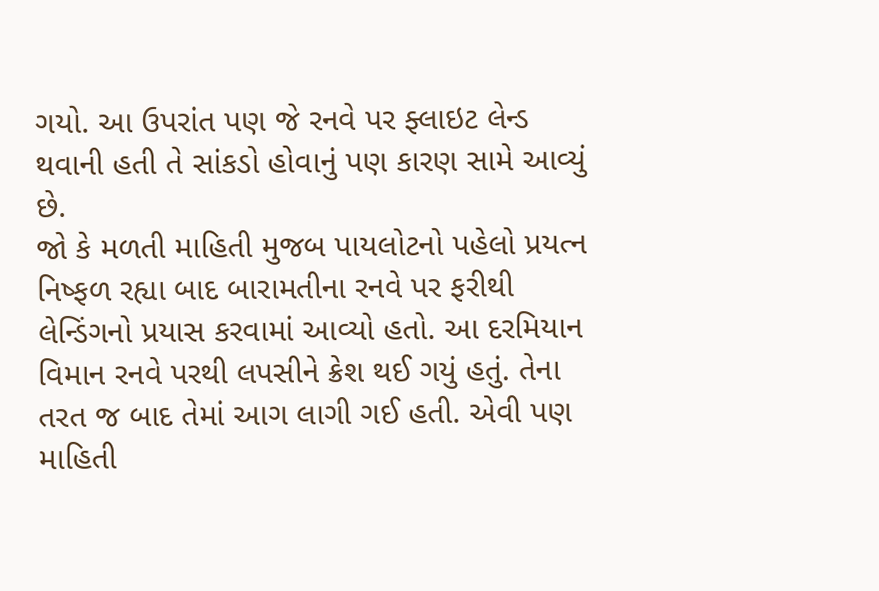ગયો. આ ઉપરાંત પણ જે રનવે પર ફ્લાઇટ લેન્ડ થવાની હતી તે સાંકડો હોવાનું પણ કારણ સામે આવ્યું છે.
જો કે મળતી માહિતી મુજબ પાયલોટનો પહેલો પ્રયત્ન નિષ્ફળ રહ્યા બાદ બારામતીના રનવે પર ફરીથી લેન્ડિંગનો પ્રયાસ કરવામાં આવ્યો હતો. આ દરમિયાન વિમાન રનવે પરથી લપસીને ક્રેશ થઈ ગયું હતું. તેના તરત જ બાદ તેમાં આગ લાગી ગઈ હતી. એવી પણ માહિતી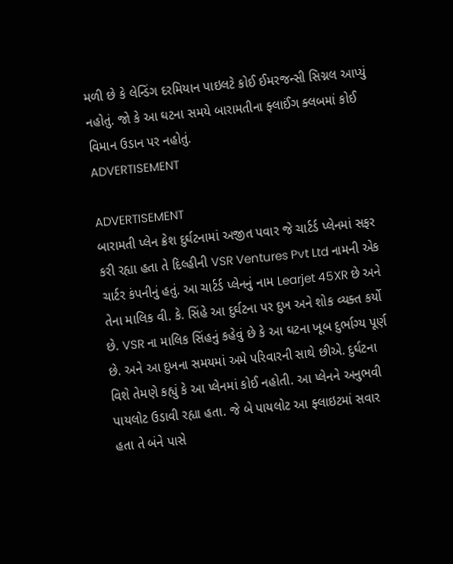મળી છે કે લેન્ડિંગ દરમિયાન પાઇલટે કોઈ ઈમરજન્સી સિગ્નલ આપ્યું નહોતું. જો કે આ ઘટના સમયે બારામતીના ફ્લાઈંગ ક્લબમાં કોઈ વિમાન ઉડાન પર નહોતું.
ADVERTISEMENT

ADVERTISEMENT
બારામતી પ્લેન ક્રેશ દુર્ઘટનામાં અજીત પવાર જે ચાર્ટર્ડ પ્લેનમાં સફર કરી રહ્યા હતા તે દિલ્હીની VSR Ventures Pvt Ltd નામની એક ચાર્ટર કંપનીનું હતું. આ ચાર્ટર્ડ પ્લેનનું નામ Learjet 45XR છે અને તેના માલિક વી. કે. સિંહે આ દુર્ઘટના પર દુખ અને શોક વ્યક્ત કર્યો છે. VSR ના માલિક સિંહનું કહેવું છે કે આ ઘટના ખૂબ દુર્ભાગ્ય પૂર્ણ છે. અને આ દુખના સમયમાં અમે પરિવારની સાથે છીએ. દુર્ઘટના વિશે તેમણે કહ્યું કે આ પ્લેનમાં કોઈ નહોતી. આ પ્લેનને અનુભવી પાયલોટ ઉડાવી રહ્યા હતા. જે બે પાયલોટ આ ફ્લાઇટમાં સવાર હતા તે બંને પાસે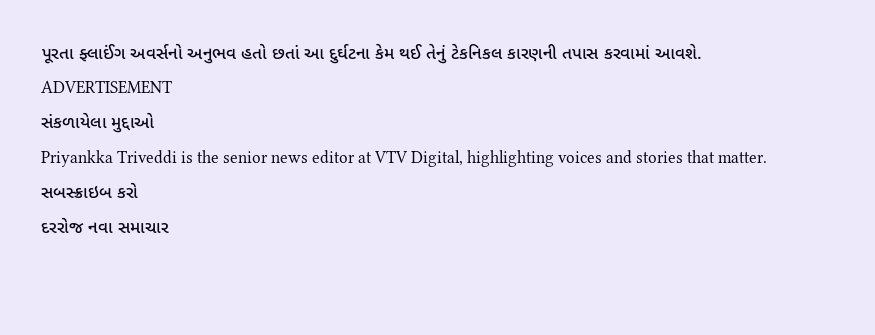પૂરતા ફ્લાઈંગ અવર્સનો અનુભવ હતો છતાં આ દુર્ઘટના કેમ થઈ તેનું ટેકનિકલ કારણની તપાસ કરવામાં આવશે.
ADVERTISEMENT
સંકળાયેલા મુદ્દાઓ
Priyankka Triveddi is the senior news editor at VTV Digital, highlighting voices and stories that matter.
સબસ્ક્રાઇબ કરો
દરરોજ નવા સમાચાર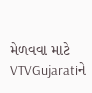મેળવવા માટે VTVGujaratiને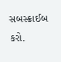સબસ્ક્રાઈબ કરો.